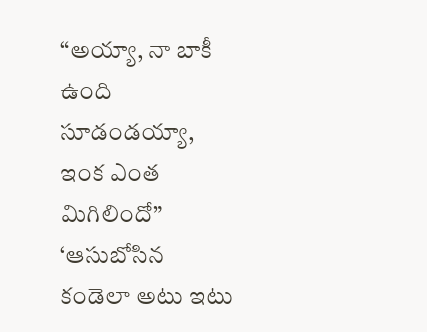“అయ్యా, నా బాకీ ఉంది సూడండయ్యా, ఇంక ఎంత మిగిలిందో”
‘ఆసుబోసిన కండెలా అటు ఇటు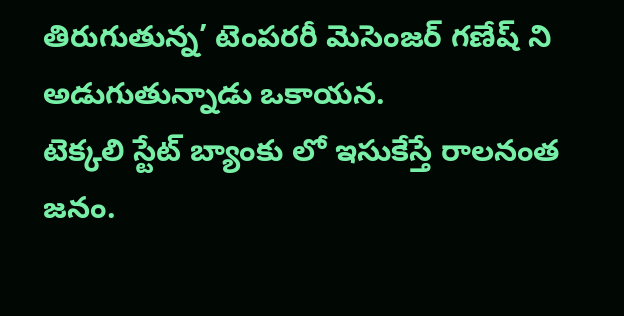తిరుగుతున్న’ టెంపరరీ మెసెంజర్ గణేష్ ని అడుగుతున్నాడు ఒకాయన.
టెక్కలి స్టేట్ బ్యాంకు లో ఇసుకేస్తే రాలనంత జనం.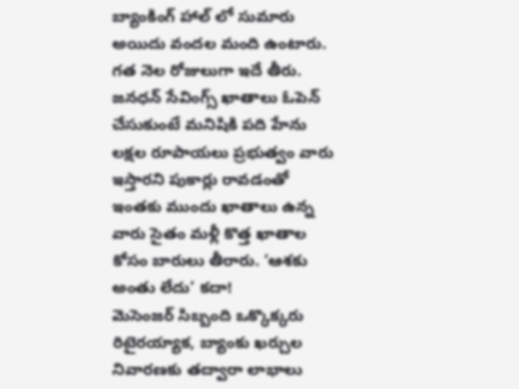బ్యాంకింగ్ హాల్ లో సుమారు అయిదు వందల మంది ఉంటారు. గత నెల రోజులుగా ఇదే తీరు. జనధన్ సేవింగ్స్ ఖాతాలు ఓపెన్ చేసుకుంటే మనిషికి పది హేను లక్షల రూపాయలు ప్రభుత్వం వారు ఇస్తారని పుకార్లు రావడంతో ఇంతకు ముందు ఖాతాలు ఉన్న వారు సైతం మళ్లీ కొత్త ఖాతాల కోసం బారులు తీరారు. ‘ఆశకు అంతు లేదు’ కదా!
మెసెంజర్ సిబ్బంది ఒక్కొక్కరు రిటైరయ్యాక, బ్యాంకు ఖర్చుల నివారణకు తద్వారా లాభాలు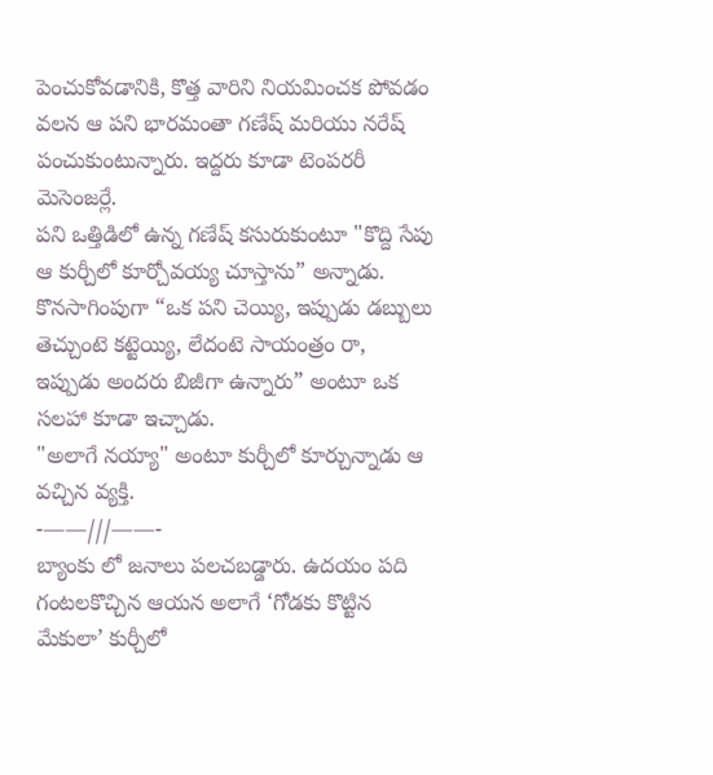పెంచుకోవడానికి, కొత్త వారిని నియమించక పోవడం వలన ఆ పని భారమంతా గణేష్ మరియు నరేష్ పంచుకుంటున్నారు. ఇద్దరు కూడా టెంపరరీ మెసెంజర్లే.
పని ఒత్తిడిలో ఉన్న గణేష్ కసురుకుంటూ "కొద్ది సేపు ఆ కుర్చీలో కూర్చోవయ్య చూస్తాను” అన్నాడు. కొనసాగింపుగా “ఒక పని చెయ్యి, ఇప్పుడు డబ్బులు తెచ్చుంటె కట్టెయ్యి, లేదంటె సాయంత్రం రా, ఇప్పుడు అందరు బిజీగా ఉన్నారు” అంటూ ఒక సలహా కూడా ఇచ్చాడు.
"అలాగే నయ్యా" అంటూ కుర్చీలో కూర్చున్నాడు ఆ వచ్చిన వ్యక్తి.
-——///——-
బ్యాంకు లో జనాలు పలచబడ్డారు. ఉదయం పది గంటలకొచ్చిన ఆయన అలాగే ‘గోడకు కొట్టిన మేకులా’ కుర్చీలో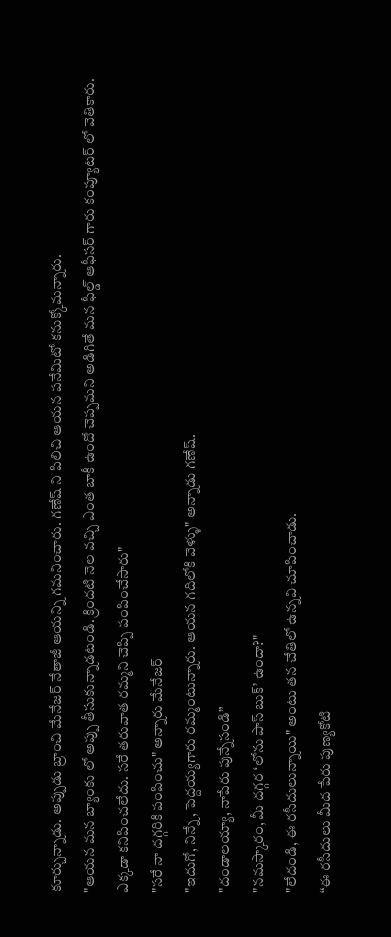కూర్చున్నాడు. అప్పుడు బ్రాంచి మేనేజర్ నేతాజీ ఆయన్ని గమనించారు. గణేష్ ని పిలిచి ఆయన పనేమిటో కనుక్కోమన్నారు.
"ఆయన మన బ్యాంకు లో అప్పు తీసుకున్నాడటండి. క్రిందటి నెల వచ్చి ఎంత బాకీ ఉందో చెప్పమని అడిగితే మన ఫీల్డ్ ఆఫీసర్ గారు కంప్యూటర్ లో వెతికారు. ఎక్కడా కనిపించలేదు. సరే తరువాత రమ్మని చెప్పి పంపించేసారు"
"సరే నా దగ్గరికి పంపించు" అన్నారు మేనేజర్
"ఇదుగో, నిన్నే, పెద్దయ్యగారు రమ్మంటున్నారు. ఆయన గదిలోకి వెళ్ళు" అన్నాడు గణేష్.
"దండాలయ్యా, నాపేరు పున్నేసండి”
"నమస్కారం, మీ దగ్గర ‘లోను పాస్ బుక్’ ఉందా?"
"లేదండి, ఈ రసీదులున్నాయి" అంటు తన చేతిలో ఉన్నవి చూపించాడు.
“ఈ రసీదులు మీద పేరు పుణ్యకోటి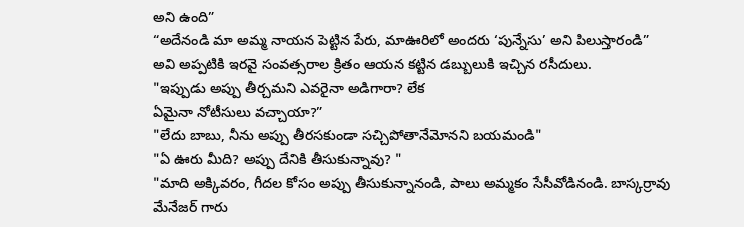అని ఉంది”
“అదేనండి మా అమ్మ నాయన పెట్టిన పేరు, మాఊరిలో అందరు ‘పున్నేసు’ అని పిలుస్తారండి”
అవి అప్పటికి ఇరవై సంవత్సరాల క్రితం ఆయన కట్టిన డబ్బులుకి ఇచ్చిన రసీదులు.
"ఇప్పుడు అప్పు తీర్చమని ఎవరైనా అడిగారా? లేక
ఏమైనా నోటీసులు వచ్చాయా?”
"లేదు బాబు, నీను అప్పు తీరసకుండా సచ్చిపోతానేమోనని బయమండి"
"ఏ ఊరు మీది? అప్పు దేనికి తీసుకున్నావు? "
"మాది అక్కివరం, గీదల కోసం అప్పు తీసుకున్నానండి, పాలు అమ్మకం సేసీవోడినండి. బాస్కర్రావు మేనేజర్ గారు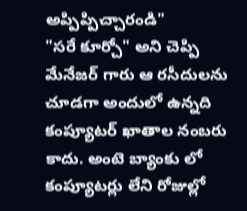అప్పిప్పిచ్చారండి"
"సరే కూర్చో" అని చెప్పి మేనేజర్ గారు ఆ రసీదులను చూడగా అందులో ఉన్నది కంప్యూటర్ ఖాతాల నంబరు కాదు. అంటె బ్యాంకు లో కంప్యూటర్లు లేని రోజుల్లో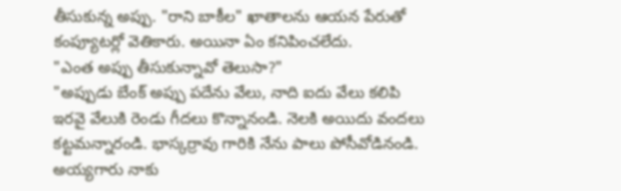తీసుకున్న అప్పు. "రాని బాకీల" ఖాతాలను ఆయన పేరుతో కంప్యూటర్లో వెతికారు. అయినా ఏం కనిపించలేదు.
"ఎంత అప్పు తీసుకున్నావో తెలుసా?"
"అప్పుడు బేంక్ అప్పు పదేను వేలు, నాది ఐదు వేలు కలిపి ఇరవై వేలుకి రెండు గీదలు కొన్నానండి. నెలకి అయిదు వందలు కట్టమన్నారండి. భాస్కర్రావు గారికి నేను పాలు పోసీవోడినండి. అయ్యగారు నాకు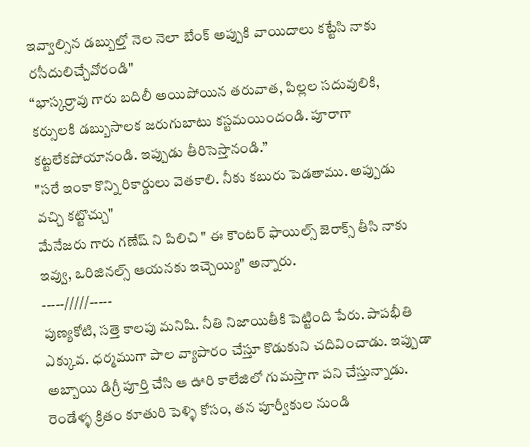ఇవ్వాల్సిన డబ్బుల్తో నెల నెలా బేంక్ అప్పుకి వాయిదాలు కట్టేసి నాకు రసీదులిచ్చేవోరండి"
“భాస్కర్రావు గారు బదిలీ అయిపోయిన తరువాత, పిల్లల సదువులికి, కర్సులకి డబ్బుసాలక జరుగుబాటు కస్టమయిందండి. పూరాగా కట్టలేకపోయానండి. ఇప్పుడు తీరిసెస్తానండి.”
"సరే ఇంకా కొన్ని రికార్డులు వెతకాలి. నీకు కబురు పెడతాము. అప్పుడు వచ్చి కట్టొచ్చు"
మేనేజరు గారు గణేష్ ని పిలిచి " ఈ కౌంటర్ ఫాయిల్స్ జెరాక్స్ తీసి నాకు ఇవ్వు, ఒరిజినల్స్ ఆయనకు ఇచ్చెయ్యి" అన్నారు.
-----/////-----
పుణ్యకోటి, సత్తె కాలపు మనిషి. నీతి నిజాయితీకి పెట్టింది పేరు. పాపభీతి ఎక్కువ. ధర్మముగా పాల వ్యాపారం చేస్తూ కొడుకుని చదివించాడు. ఇప్పుడా అబ్బాయి డిగ్రీ పూర్తి చేసి ఆ ఊరి కాలేజిలో గుమస్తాగా పని చేస్తున్నాడు.
రెండేళ్ళ క్రితం కూతురి పెళ్ళి కోసం, తన పూర్వీకుల నుండి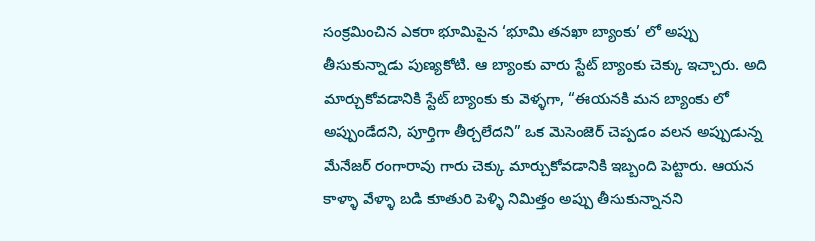సంక్రమించిన ఎకరా భూమిపైన ‘భూమి తనఖా బ్యాంకు’ లో అప్పు తీసుకున్నాడు పుణ్యకోటి. ఆ బ్యాంకు వారు స్టేట్ బ్యాంకు చెక్కు ఇచ్చారు. అది మార్చుకోవడానికి స్టేట్ బ్యాంకు కు వెళ్ళగా, “ఈయనకి మన బ్యాంకు లో అప్పుండేదని, పూర్తిగా తీర్చలేదని” ఒక మెసెంజెర్ చెప్పడం వలన అప్పుడున్న మేనేజర్ రంగారావు గారు చెక్కు మార్చుకోవడానికి ఇబ్బంది పెట్టారు. ఆయన కాళ్ళా వేళ్ళా బడి కూతురి పెళ్ళి నిమిత్తం అప్పు తీసుకున్నానని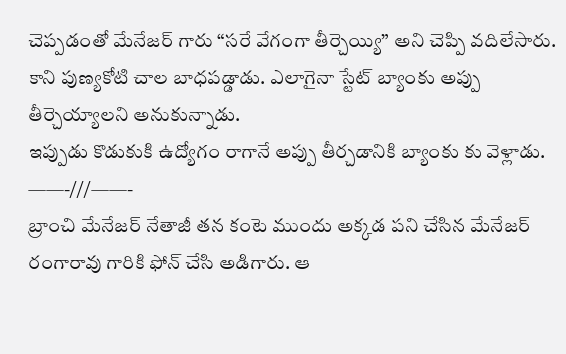చెప్పడంతో మేనేజర్ గారు “సరే వేగంగా తీర్చెయ్యి” అని చెప్పి వదిలేసారు. కాని పుణ్యకోటి చాల బాధపడ్డాడు. ఎలాగైనా స్టేట్ బ్యాంకు అప్పు తీర్చెయ్యాలని అనుకున్నాడు.
ఇప్పుడు కొడుకుకి ఉద్యోగం రాగానే అప్పు తీర్చడానికి బ్యాంకు కు వెళ్లాడు.
——-///——-
బ్రాంచి మేనేజర్ నేతాజీ తన కంటె ముందు అక్కడ పని చేసిన మేనేజర్ రంగారావు గారికి ఫోన్ చేసి అడిగారు. ఆ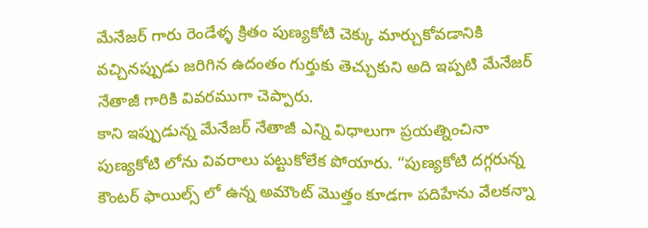మేనేజర్ గారు రెండేళ్ళ క్రితం పుణ్యకోటి చెక్కు మార్చుకోవడానికి వచ్చినప్పుడు జరిగిన ఉదంతం గుర్తుకు తెచ్చుకుని అది ఇప్పటి మేనేజర్ నేతాజీ గారికి వివరముగా చెప్పారు.
కాని ఇప్పుడున్న మేనేజర్ నేతాజీ ఎన్ని విధాలుగా ప్రయత్నించినా పుణ్యకోటి లోను వివరాలు పట్టుకోలేక పోయారు. “పుణ్యకోటి దగ్గరున్న కౌంటర్ ఫాయిల్స్ లో ఉన్న అమౌంట్ మొత్తం కూడగా పదిహేను వేలకన్నా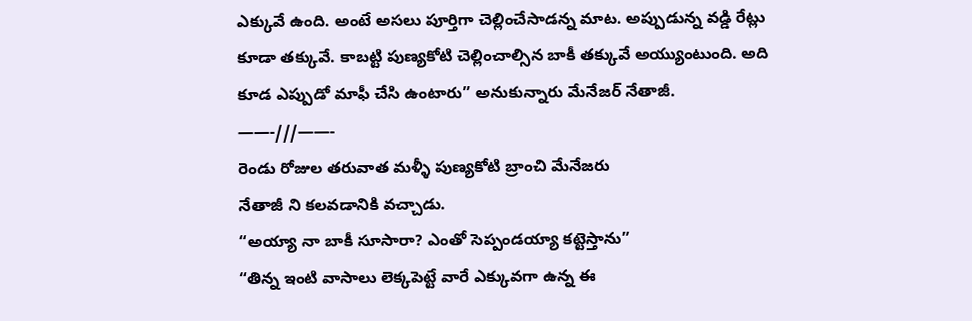ఎక్కువే ఉంది. అంటే అసలు పూర్తిగా చెల్లించేసాడన్న మాట. అప్పుడున్న వడ్డి రేట్లు కూడా తక్కువే. కాబట్టి పుణ్యకోటి చెల్లించాల్సిన బాకీ తక్కువే అయ్యుంటుంది. అది కూడ ఎప్పుడో మాఫీ చేసి ఉంటారు” అనుకున్నారు మేనేజర్ నేతాజీ.
——-///——-
రెండు రోజుల తరువాత మళ్ళీ పుణ్యకోటి బ్రాంచి మేనేజరు
నేతాజీ ని కలవడానికి వచ్చాడు.
“అయ్యా నా బాకీ సూసారా? ఎంతో సెప్పండయ్యా కట్టెస్తాను”
“తిన్న ఇంటి వాసాలు లెక్కపెట్టే వారే ఎక్కువగా ఉన్న ఈ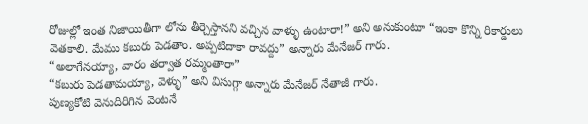రోజుల్లో ఇంత నిజాయితీగా లోను తీర్చెస్తానని వచ్చిన వాళ్ళు ఉంటారా!” అని అనుకుంటూ “ఇంకా కొన్ని రికార్డులు వెతకాలి. మేము కబురు పెడతాం. అప్పటిదాకా రావద్దు” అన్నారు మేనేజర్ గారు.
“అలాగేనయ్యా, వారం తర్వాత రమ్మంతారా”
“కబురు పెడతామయ్యా, వెళ్ళు” అని విసుగ్గా అన్నారు మేనేజర్ నేతాజీ గారు.
పుణ్యకోటి వెనుదిరిగిన వెంటనే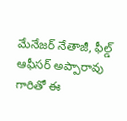మేనేజర్ నేతాజీ, ఫీల్డ్ ఆఫీసర్ అప్పారావు గారితో ఈ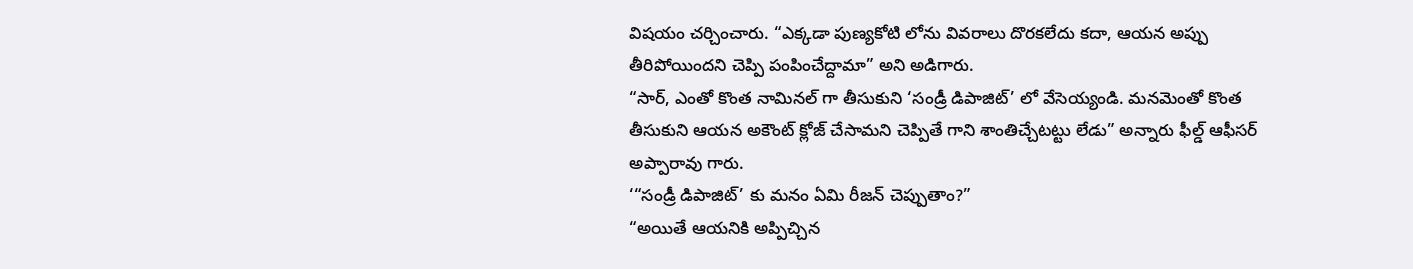విషయం చర్చించారు. “ఎక్కడా పుణ్యకోటి లోను వివరాలు దొరకలేదు కదా, ఆయన అప్పు తీరిపోయిందని చెప్పి పంపించేద్దామా” అని అడిగారు.
“సార్, ఎంతో కొంత నామినల్ గా తీసుకుని ‘సండ్రీ డిపాజిట్’ లో వేసెయ్యండి. మనమెంతో కొంత తీసుకుని ఆయన అకౌంట్ క్లోజ్ చేసామని చెప్పితే గాని శాంతిచ్చేటట్టు లేడు” అన్నారు ఫీల్డ్ ఆఫీసర్ అప్పారావు గారు.
‘“సండ్రీ డిపాజిట్’ కు మనం ఏమి రీజన్ చెప్పుతాం?”
“అయితే ఆయనికి అప్పిచ్చిన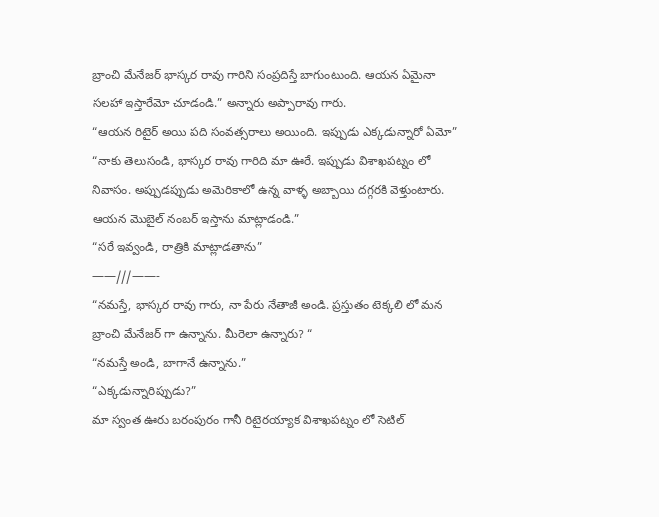బ్రాంచి మేనేజర్ భాస్కర రావు గారిని సంప్రదిస్తే బాగుంటుంది. ఆయన ఏమైనా సలహా ఇస్తారేమో చూడండి.” అన్నారు అప్పారావు గారు.
“ఆయన రిటైర్ అయి పది సంవత్సరాలు అయింది. ఇప్పుడు ఎక్కడున్నారో ఏమో”
“నాకు తెలుసండి, భాస్కర రావు గారిది మా ఊరే. ఇప్పుడు విశాఖపట్నం లో నివాసం. అప్పుడప్పుడు అమెరికాలో ఉన్న వాళ్ళ అబ్బాయి దగ్గరకి వెళ్తుంటారు. ఆయన మొబైల్ నంబర్ ఇస్తాను మాట్లాడండి.”
“సరే ఇవ్వండి, రాత్రికి మాట్లాడతాను”
——///——-
“నమస్తే, భాస్కర రావు గారు, నా పేరు నేతాజీ అండి. ప్రస్తుతం టెక్కలి లో మన బ్రాంచి మేనేజర్ గా ఉన్నాను. మీరెలా ఉన్నారు? “
“నమస్తే అండి, బాగానే ఉన్నాను.”
“ఎక్కడున్నారిప్పుడు?”
మా స్వంత ఊరు బరంపురం గానీ రిటైరయ్యాక విశాఖపట్నం లో సెటిల్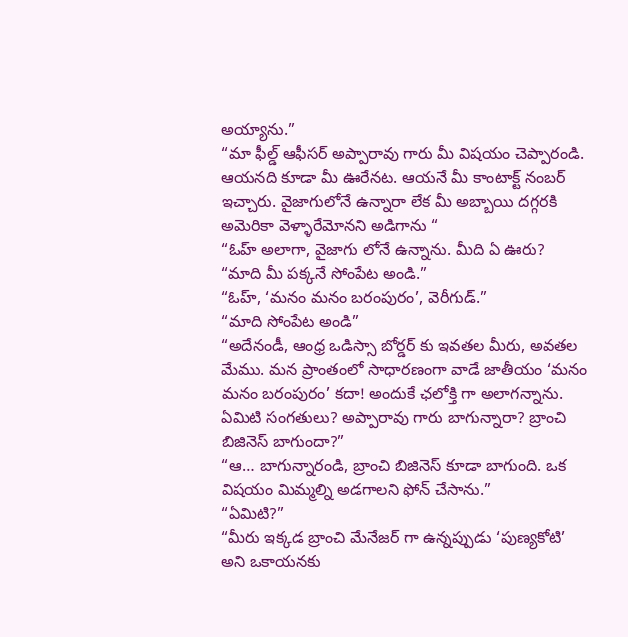అయ్యాను.”
“మా ఫీల్డ్ ఆఫీసర్ అప్పారావు గారు మీ విషయం చెప్పారండి. ఆయనది కూడా మీ ఊరేనట. ఆయనే మీ కాంటాక్ట్ నంబర్ ఇచ్చారు. వైజాగులోనే ఉన్నారా లేక మీ అబ్బాయి దగ్గరకి అమెరికా వెళ్ళారేమోనని అడిగాను “
“ఓహ్ అలాగా, వైజాగు లోనే ఉన్నాను. మీది ఏ ఊరు?
“మాది మీ పక్కనే సోంపేట అండి.”
“ఓహ్, ‘మనం మనం బరంపురం’, వెరీగుడ్.”
“మాది సోంపేట అండి”
“అదేనండీ, ఆంధ్ర ఒడిస్సా బోర్డర్ కు ఇవతల మీరు, అవతల మేము. మన ప్రాంతంలో సాధారణంగా వాడే జాతీయం ‘మనం మనం బరంపురం’ కదా! అందుకే ఛలోక్తి గా అలాగన్నాను. ఏమిటి సంగతులు? అప్పారావు గారు బాగున్నారా? బ్రాంచి బిజినెస్ బాగుందా?”
“ఆ… బాగున్నారండి, బ్రాంచి బిజినెస్ కూడా బాగుంది. ఒక విషయం మిమ్మల్ని అడగాలని ఫోన్ చేసాను.”
“ఏమిటి?”
“మీరు ఇక్కడ బ్రాంచి మేనేజర్ గా ఉన్నప్పుడు ‘పుణ్యకోటి’ అని ఒకాయనకు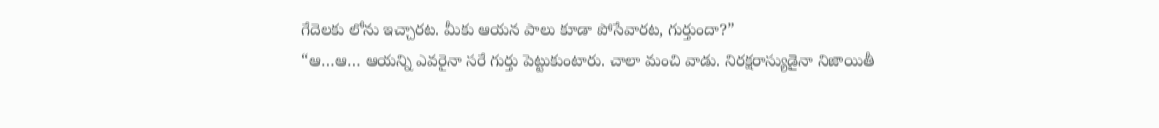గేదెలకు లోను ఇచ్చారట. మీకు ఆయన పాలు కూడా పోసేవారట, గుర్తుందా?”
“ఆ…ఆ… ఆయన్ని ఎవరైనా సరే గుర్తు పెట్టుకుంటారు. చాలా మంచి వాడు. నిరక్షరాస్యుడైనా నిజాయితీ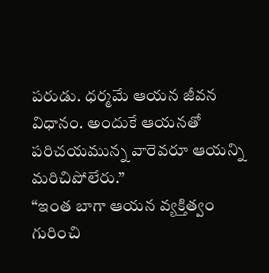పరుడు. ధర్మమే ఆయన జీవన విధానం. అందుకే ఆయనతో పరిచయమున్న వారెవరూ ఆయన్ని మరిచిపోలేరు.”
“ఇంత బాగా ఆయన వ్యక్తిత్వం గురించి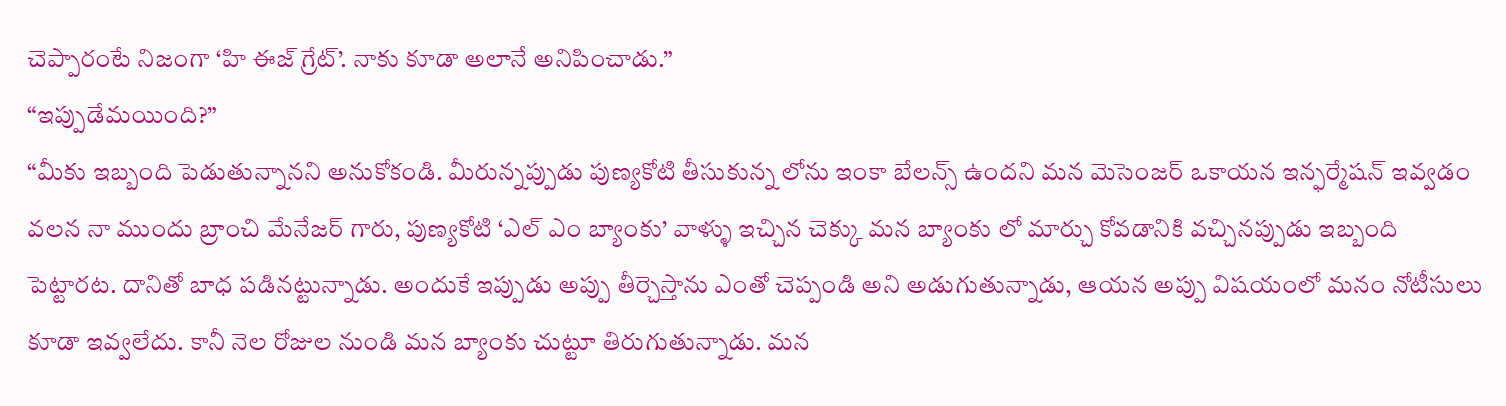చెప్పారంటే నిజంగా ‘హి ఈజ్ గ్రేట్’. నాకు కూడా అలానే అనిపించాడు.”
“ఇప్పుడేమయింది?”
“మీకు ఇబ్బంది పెడుతున్నానని అనుకోకండి. మీరున్నప్పుడు పుణ్యకోటి తీసుకున్న లోను ఇంకా బేలన్స్ ఉందని మన మెసెంజర్ ఒకాయన ఇన్ఫర్మేషన్ ఇవ్వడం వలన నా ముందు బ్రాంచి మేనేజర్ గారు, పుణ్యకోటి ‘ఎల్ ఎం బ్యాంకు’ వాళ్ళు ఇచ్చిన చెక్కు మన బ్యాంకు లో మార్చు కోవడానికి వచ్చినప్పుడు ఇబ్బంది పెట్టారట. దానితో బాధ పడినట్టున్నాడు. అందుకే ఇప్పుడు అప్పు తీర్చెస్తాను ఎంతో చెప్పండి అని అడుగుతున్నాడు, ఆయన అప్పు విషయంలో మనం నోటీసులు కూడా ఇవ్వలేదు. కానీ నెల రోజుల నుండి మన బ్యాంకు చుట్టూ తిరుగుతున్నాడు. మన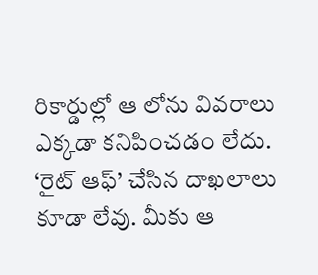రికార్డుల్లో ఆ లోను వివరాలు ఎక్కడా కనిపించడం లేదు. ‘రైట్ ఆఫ్’ చేసిన దాఖలాలు కూడా లేవు. మీకు ఆ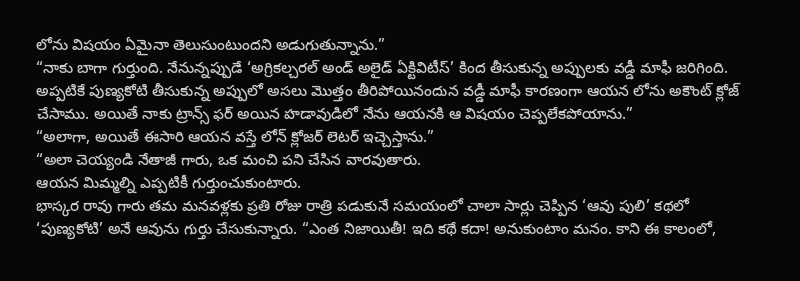లోను విషయం ఏమైనా తెలుసుంటుందని అడుగుతున్నాను.”
“నాకు బాగా గుర్తుంది. నేనున్నప్పుడే ‘అగ్రికల్చరల్ అండ్ అలైడ్ ఏక్టివిటీస్’ కింద తీసుకున్న అప్పులకు వడ్డీ మాఫీ జరిగింది. అప్పటికే పుణ్యకోటి తీసుకున్న అప్పులో అసలు మొత్తం తీరిపోయినందున వడ్డీ మాఫీ కారణంగా ఆయన లోను అకౌంట్ క్లోజ్ చేసాము. అయితే నాకు ట్రాన్స్ ఫర్ అయిన హడావుడిలో నేను ఆయనకి ఆ విషయం చెప్పలేకపోయాను.”
“అలాగా, అయితే ఈసారి ఆయన వస్తే లోన్ క్లోజర్ లెటర్ ఇచ్చెస్తాను.”
“అలా చెయ్యండి నేతాజీ గారు, ఒక మంచి పని చేసిన వారవుతారు.
ఆయన మిమ్మల్ని ఎప్పటికీ గుర్తుంచుకుంటారు.
భాస్కర రావు గారు తమ మనవళ్లకు ప్రతి రోజు రాత్రి పడుకునే సమయంలో చాలా సార్లు చెప్పిన ‘ఆవు పులి’ కథలో ‘పుణ్యకోటి’ అనే ఆవును గుర్తు చేసుకున్నారు. “ఎంత నిజాయితీ! ఇది కథే కదా! అనుకుంటాం మనం. కాని ఈ కాలంలో,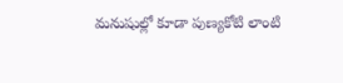మనుషుల్లో కూడా పుణ్యకోటి లాంటి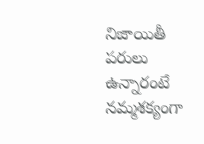నిజాయితీ పరులు ఉన్నారంటే నమ్మశక్యంగా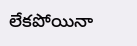లేకపోయినా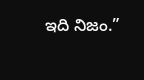ఇది నిజం.”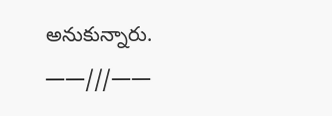అనుకున్నారు.
——///——